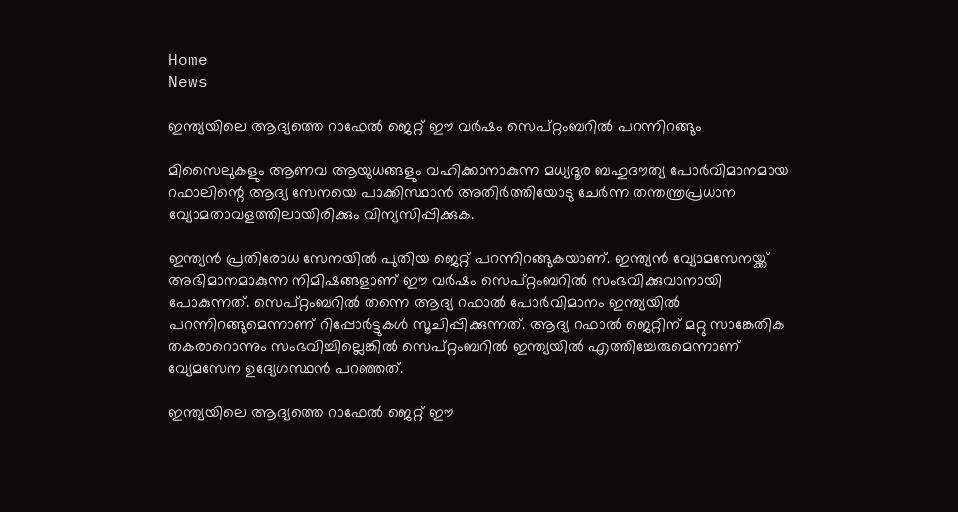Home
News

ഇന്ത്യയിലെ ആദ്യത്തെ റാഫേൽ ജെറ്റ് ഈ വർഷം സെപ്റ്റംബറിൽ പറന്നിറങ്ങും

മിസൈലുകളും ആണവ ആയുധങ്ങളും വഹിക്കാനാകുന്ന മധ്യദൂര ബഹുദൗത്യ പോർവിമാനമായ റഫാലിന്റെ ആദ്യ സേനയെ പാക്കിസ്ഥാൻ അതിർത്തിയോടു ചേർന്ന തന്തന്ത്രപ്രധാന വ്യോമതാവളത്തിലായിരിക്കും വിന്യസിപ്പിക്കുക.

ഇന്ത്യൻ പ്രതിരോധ സേനയിൽ പുതിയ ജെറ്റ് പറന്നിറങ്ങുകയാണ്. ഇന്ത്യൻ വ്യോമസേനയ്ക്ക് അഭിമാനമാകുന്ന നിമിഷങ്ങളാണ് ഈ വർഷം സെപ്റ്റംബറിൽ സംഭവിക്കുവാനായി പോകുന്നത്. സെപ്റ്റംബറിൽ തന്നെ ആദ്യ റഫാൽ പോർവിമാനം ഇന്ത്യയിൽ പറന്നിറങ്ങുമെന്നാണ് റിപ്പോർട്ടുകൾ സൂചിപ്പിക്കുന്നത്. ആദ്യ റഫാൽ ജെറ്റിന് മറ്റു സാങ്കേതിക തകരാറൊന്നും സംഭവിച്ചില്ലെങ്കിൽ സെപ്റ്റംബറിൽ ഇന്ത്യയിൽ എത്തിച്ചേരുമെന്നാണ് വ്യേമസേന ഉദ്യേഗസ്ഥൻ പറഞ്ഞത്.

ഇന്ത്യയിലെ ആദ്യത്തെ റാഫേൽ ജെറ്റ് ഈ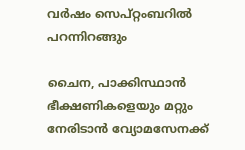വർഷം സെപ്റ്റംബറിൽ പറന്നിറങ്ങും

ചൈന, പാക്കിസ്ഥാന്‍ ഭീക്ഷണികളെയും മറ്റും നേരിടാന്‍ വ്യോമസേനക്ക്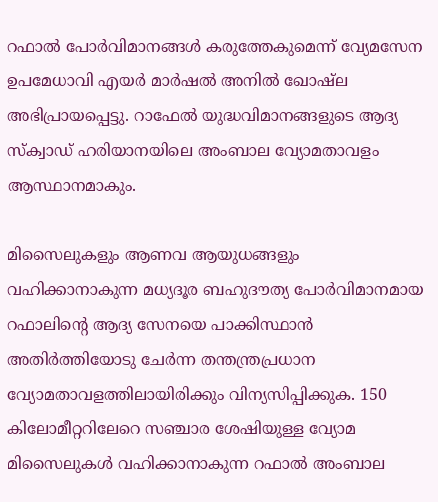റഫാൽ പോർവിമാനങ്ങൾ കരുത്തേകുമെന്ന് വ്യേമസേന ഉപമേധാവി എയര്‍ മാർഷൽ അനിൽ ഖോഷ്‌ല അഭിപ്രായപ്പെട്ടു. റാഫേൽ യുദ്ധവിമാനങ്ങളുടെ ആദ്യ സ്‌ക്വാഡ് ഹരിയാനയിലെ അംബാല വ്യോമതാവളം ആസ്ഥാനമാകും.

മിസൈലുകളും ആണവ ആയുധങ്ങളും വഹിക്കാനാകുന്ന മധ്യദൂര ബഹുദൗത്യ പോർവിമാനമായ റഫാലിന്റെ ആദ്യ സേനയെ പാക്കിസ്ഥാൻ അതിർത്തിയോടു ചേർന്ന തന്തന്ത്രപ്രധാന വ്യോമതാവളത്തിലായിരിക്കും വിന്യസിപ്പിക്കുക. 150 കിലോമീറ്ററിലേറെ സഞ്ചാര ശേഷിയുള്ള വ്യോമ മിസൈലുകൾ വഹിക്കാനാകുന്ന റഫാൽ അംബാല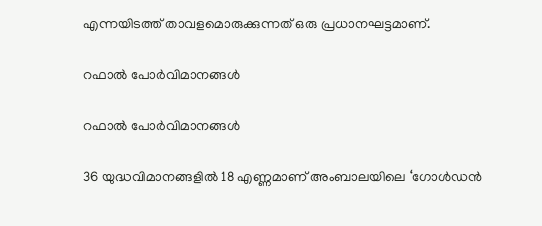എന്നയിടത്ത് താവളമൊരുക്കുന്നത് ഒരു പ്രധാനഘട്ടമാണ്.

റഫാൽ പോർവിമാനങ്ങൾ

റഫാൽ പോർവിമാനങ്ങൾ

36 യുദ്ധവിമാനങ്ങളിൽ 18 എണ്ണമാണ് അംബാലയിലെ ‘ഗോൾഡൻ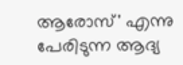ആരോസ്' എന്നു പേരിടുന്ന ആദ്യ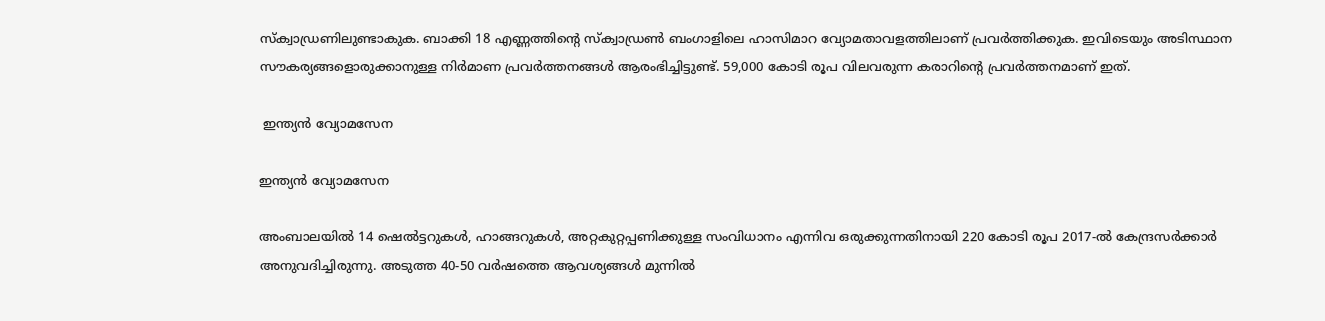സ്ക്വാഡ്രണിലുണ്ടാകുക. ബാക്കി 18 എണ്ണത്തിന്റെ സ്ക്വാഡ്രൺ ബംഗാളിലെ ഹാസിമാറ വ്യോമതാവളത്തിലാണ് പ്രവർത്തിക്കുക. ഇവിടെയും അടിസ്ഥാന സൗകര്യങ്ങളൊരുക്കാനുള്ള നിർമാണ പ്രവർത്തനങ്ങൾ ആരംഭിച്ചിട്ടുണ്ട്. 59,000 കോടി രൂപ വിലവരുന്ന കരാറിന്റെ പ്രവർത്തനമാണ് ഇത്.

 ഇന്ത്യൻ വ്യോമസേന

ഇന്ത്യൻ വ്യോമസേന

അംബാലയിൽ 14 ഷെൽട്ടറുകൾ, ഹാങ്ങറുകൾ, അറ്റകുറ്റപ്പണിക്കുള്ള സംവിധാനം എന്നിവ ഒരുക്കുന്നതിനായി 220 കോടി രൂപ 2017-ൽ കേന്ദ്രസർക്കാർ അനുവദിച്ചിരുന്നു. അടുത്ത 40-50 വർഷത്തെ ആവശ്യങ്ങൾ മുന്നിൽ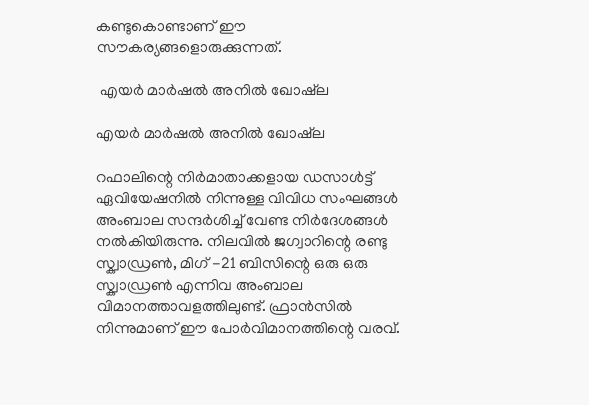കണ്ടുകൊണ്ടാണ് ഈ സൗകര്യങ്ങളൊരുക്കുന്നത്.

 എയര്‍ മാർഷൽ അനിൽ ഖോഷ്‌ല

എയര്‍ മാർഷൽ അനിൽ ഖോഷ്‌ല

റഫാലിന്റെ നിർമാതാക്കളായ ഡസാൾട്ട് ഏവിയേഷനിൽ നിന്നുള്ള വിവിധ സംഘങ്ങൾ അംബാല സന്ദർശിച്ച്‌ വേണ്ട നിർദേശങ്ങൾ നൽകിയിരുന്നു. നിലവിൽ ജഗ്വാറിന്റെ രണ്ടു സ്ക്വാഡ്രൺ, മിഗ് -21 ബിസിന്റെ ഒരു ഒരു സ്ക്വാഡ്രൺ എന്നിവ അംബാല വിമാനത്താവളത്തിലുണ്ട്. ഫ്രാൻസിൽ നിന്നുമാണ് ഈ പോർവിമാനത്തിന്റെ വരവ്.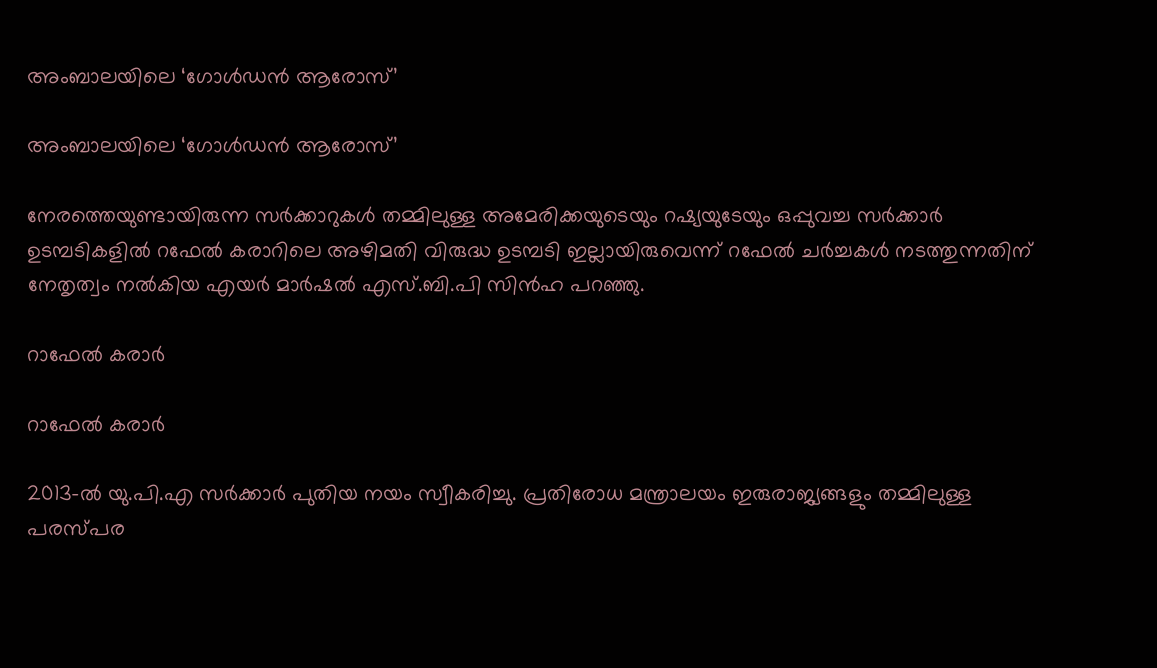അംബാലയിലെ ‘ഗോൾഡൻ ആരോസ്’

അംബാലയിലെ ‘ഗോൾഡൻ ആരോസ്’

നേരത്തെയുണ്ടായിരുന്ന സർക്കാറുകൾ തമ്മിലുള്ള അമേരിക്കയുടെയും റഷ്യയുടേയും ഒപ്പുവച്ച സർക്കാർ ഉടമ്പടികളിൽ റഫേൽ കരാറിലെ അഴിമതി വിരുദ്ധ ഉടമ്പടി ഇല്ലായിരുവെന്ന് റഫേൽ ചർച്ചകൾ നടത്തുന്നതിന് നേതൃത്വം നൽകിയ എയർ മാർഷൽ എസ്.ബി.പി സിൻഹ പറഞ്ഞു.

റാഫേൽ കരാർ

റാഫേൽ കരാർ

2013-ൽ യു.പി.എ സർക്കാർ പുതിയ നയം സ്വീകരിച്ചു. പ്രതിരോധ മന്ത്രാലയം ഇരുരാജ്യങ്ങളും തമ്മിലുള്ള പരസ്പര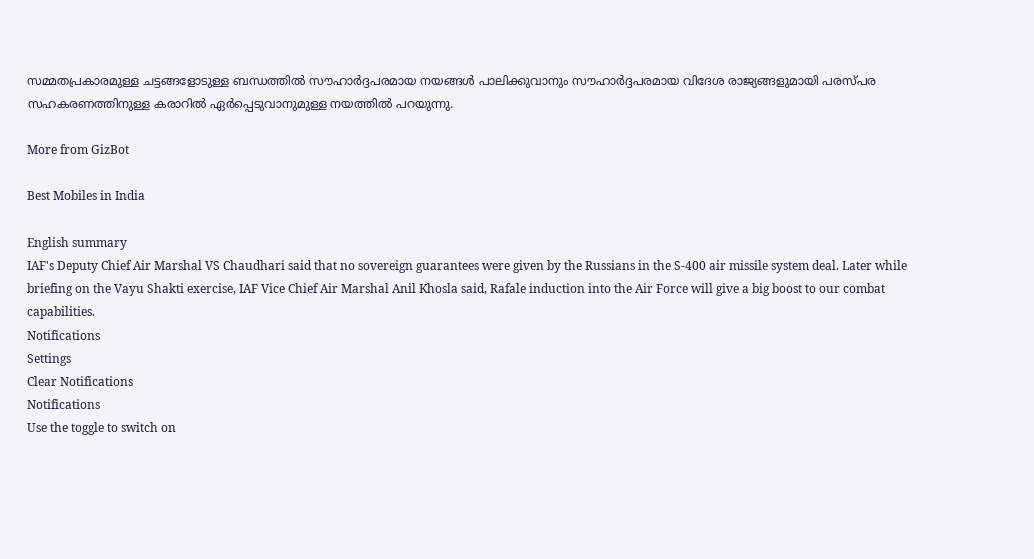സമ്മതപ്രകാരമുള്ള ചട്ടങ്ങളോടുള്ള ബന്ധത്തിൽ സൗഹാർദ്ദപരമായ നയങ്ങൾ പാലിക്കുവാനും സൗഹാർദ്ദപരമായ വിദേശ രാജ്യങ്ങളുമായി പരസ്പര സഹകരണത്തിനുള്ള കരാറിൽ ഏർപ്പെടുവാനുമുള്ള നയത്തിൽ പറയുന്നു.

More from GizBot

Best Mobiles in India

English summary
IAF's Deputy Chief Air Marshal VS Chaudhari said that no sovereign guarantees were given by the Russians in the S-400 air missile system deal. Later while briefing on the Vayu Shakti exercise, IAF Vice Chief Air Marshal Anil Khosla said, Rafale induction into the Air Force will give a big boost to our combat capabilities.
Notifications
Settings
Clear Notifications
Notifications
Use the toggle to switch on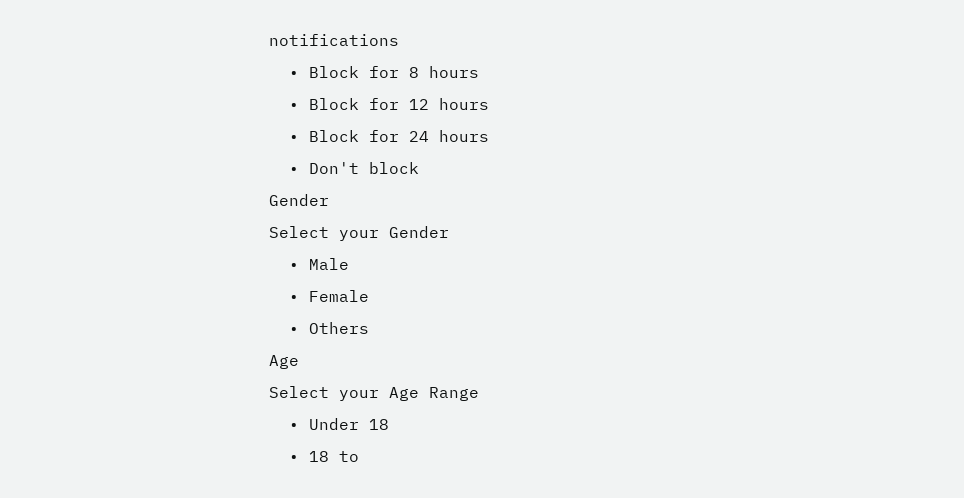notifications
  • Block for 8 hours
  • Block for 12 hours
  • Block for 24 hours
  • Don't block
Gender
Select your Gender
  • Male
  • Female
  • Others
Age
Select your Age Range
  • Under 18
  • 18 to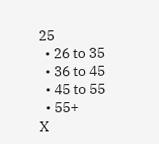25
  • 26 to 35
  • 36 to 45
  • 45 to 55
  • 55+
X